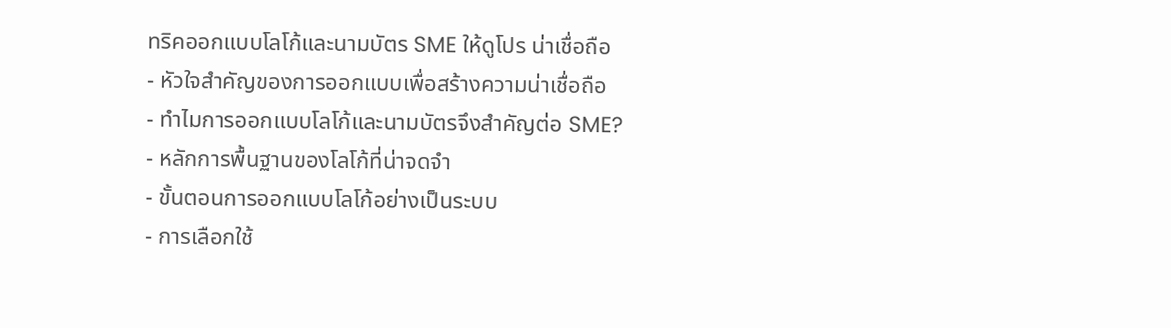ทริคออกแบบโลโก้และนามบัตร SME ให้ดูโปร น่าเชื่อถือ
- หัวใจสำคัญของการออกแบบเพื่อสร้างความน่าเชื่อถือ
- ทำไมการออกแบบโลโก้และนามบัตรจึงสำคัญต่อ SME?
- หลักการพื้นฐานของโลโก้ที่น่าจดจำ
- ขั้นตอนการออกแบบโลโก้อย่างเป็นระบบ
- การเลือกใช้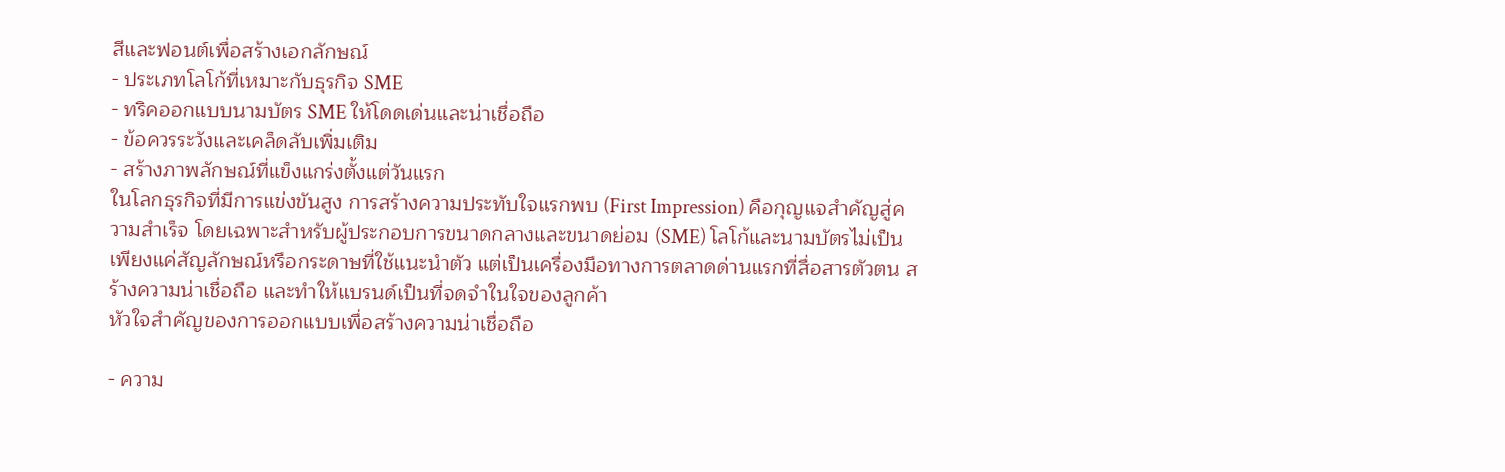สีและฟอนต์เพื่อสร้างเอกลักษณ์
- ประเภทโลโก้ที่เหมาะกับธุรกิจ SME
- ทริคออกแบบนามบัตร SME ให้โดดเด่นและน่าเชื่อถือ
- ข้อควรระวังและเคล็ดลับเพิ่มเติม
- สร้างภาพลักษณ์ที่แข็งแกร่งตั้งแต่วันแรก
ในโลกธุรกิจที่มีการแข่งขันสูง การสร้างความประทับใจแรกพบ (First Impression) คือกุญแจสำคัญสู่ความสำเร็จ โดยเฉพาะสำหรับผู้ประกอบการขนาดกลางและขนาดย่อม (SME) โลโก้และนามบัตรไม่เป็นเพียงแค่สัญลักษณ์หรือกระดาษที่ใช้แนะนำตัว แต่เป็นเครื่องมือทางการตลาดด่านแรกที่สื่อสารตัวตน สร้างความน่าเชื่อถือ และทำให้แบรนด์เป็นที่จดจำในใจของลูกค้า
หัวใจสำคัญของการออกแบบเพื่อสร้างความน่าเชื่อถือ

- ความ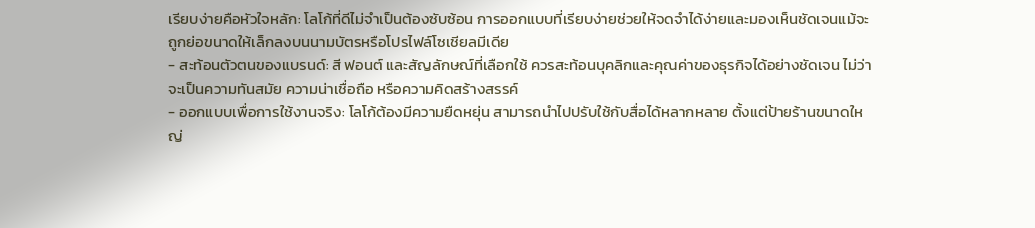เรียบง่ายคือหัวใจหลัก: โลโก้ที่ดีไม่จำเป็นต้องซับซ้อน การออกแบบที่เรียบง่ายช่วยให้จดจำได้ง่ายและมองเห็นชัดเจนแม้จะถูกย่อขนาดให้เล็กลงบนนามบัตรหรือโปรไฟล์โซเชียลมีเดีย
- สะท้อนตัวตนของแบรนด์: สี ฟอนต์ และสัญลักษณ์ที่เลือกใช้ ควรสะท้อนบุคลิกและคุณค่าของธุรกิจได้อย่างชัดเจน ไม่ว่าจะเป็นความทันสมัย ความน่าเชื่อถือ หรือความคิดสร้างสรรค์
- ออกแบบเพื่อการใช้งานจริง: โลโก้ต้องมีความยืดหยุ่น สามารถนำไปปรับใช้กับสื่อได้หลากหลาย ตั้งแต่ป้ายร้านขนาดใหญ่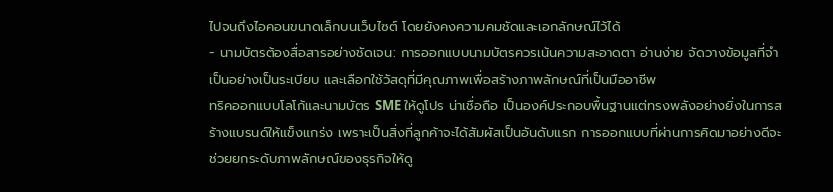ไปจนถึงไอคอนขนาดเล็กบนเว็บไซต์ โดยยังคงความคมชัดและเอกลักษณ์ไว้ได้
- นามบัตรต้องสื่อสารอย่างชัดเจน: การออกแบบนามบัตรควรเน้นความสะอาดตา อ่านง่าย จัดวางข้อมูลที่จำเป็นอย่างเป็นระเบียบ และเลือกใช้วัสดุที่มีคุณภาพเพื่อสร้างภาพลักษณ์ที่เป็นมืออาชีพ
ทริคออกแบบโลโก้และนามบัตร SME ให้ดูโปร น่าเชื่อถือ เป็นองค์ประกอบพื้นฐานแต่ทรงพลังอย่างยิ่งในการสร้างแบรนด์ให้แข็งแกร่ง เพราะเป็นสิ่งที่ลูกค้าจะได้สัมผัสเป็นอันดับแรก การออกแบบที่ผ่านการคิดมาอย่างดีจะช่วยยกระดับภาพลักษณ์ของธุรกิจให้ดู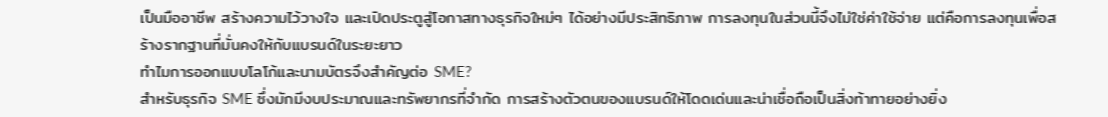เป็นมืออาชีพ สร้างความไว้วางใจ และเปิดประตูสู่โอกาสทางธุรกิจใหม่ๆ ได้อย่างมีประสิทธิภาพ การลงทุนในส่วนนี้จึงไม่ใช่ค่าใช้จ่าย แต่คือการลงทุนเพื่อสร้างรากฐานที่มั่นคงให้กับแบรนด์ในระยะยาว
ทำไมการออกแบบโลโก้และนามบัตรจึงสำคัญต่อ SME?
สำหรับธุรกิจ SME ซึ่งมักมีงบประมาณและทรัพยากรที่จำกัด การสร้างตัวตนของแบรนด์ให้โดดเด่นและน่าเชื่อถือเป็นสิ่งท้าทายอย่างยิ่ง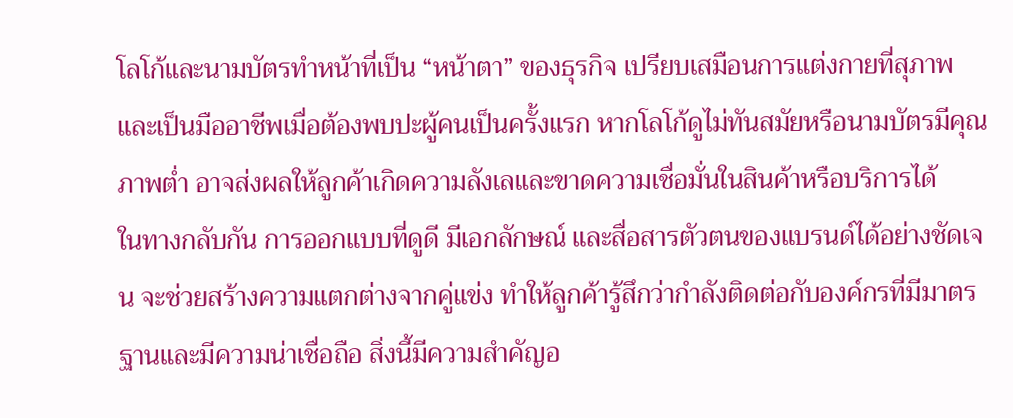โลโก้และนามบัตรทำหน้าที่เป็น “หน้าตา” ของธุรกิจ เปรียบเสมือนการแต่งกายที่สุภาพและเป็นมืออาชีพเมื่อต้องพบปะผู้คนเป็นครั้งแรก หากโลโก้ดูไม่ทันสมัยหรือนามบัตรมีคุณภาพต่ำ อาจส่งผลให้ลูกค้าเกิดความลังเลและขาดความเชื่อมั่นในสินค้าหรือบริการได้
ในทางกลับกัน การออกแบบที่ดูดี มีเอกลักษณ์ และสื่อสารตัวตนของแบรนด์ได้อย่างชัดเจน จะช่วยสร้างความแตกต่างจากคู่แข่ง ทำให้ลูกค้ารู้สึกว่ากำลังติดต่อกับองค์กรที่มีมาตรฐานและมีความน่าเชื่อถือ สิ่งนี้มีความสำคัญอ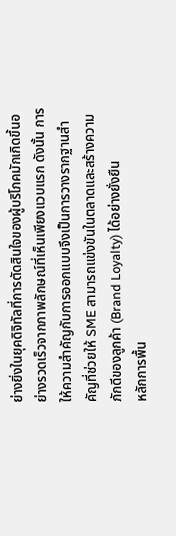ย่างยิ่งในยุคดิจิทัลที่การตัดสินใจของผู้บริโภคมักเกิดขึ้นอย่างรวดเร็วจากภาพลักษณ์ที่เห็นเพียงแวบแรก ดังนั้น การให้ความสำคัญกับการออกแบบจึงเป็นการวางรากฐานสำคัญที่ช่วยให้ SME สามารถแข่งขันในตลาดและสร้างความภักดีของลูกค้า (Brand Loyalty) ได้อย่างยั่งยืน
หลักการพื้น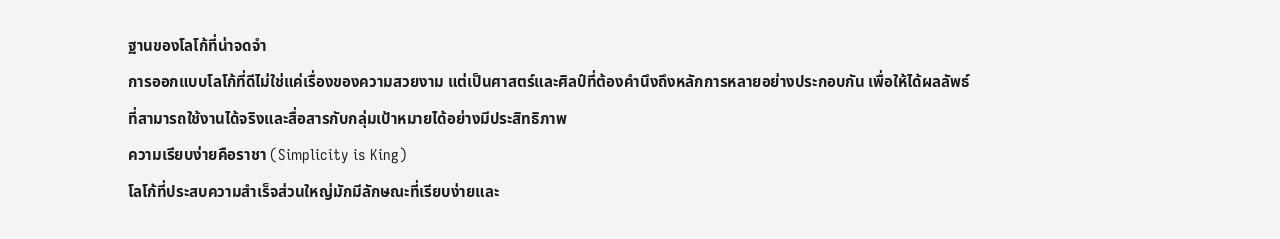ฐานของโลโก้ที่น่าจดจำ
การออกแบบโลโก้ที่ดีไม่ใช่แค่เรื่องของความสวยงาม แต่เป็นศาสตร์และศิลป์ที่ต้องคำนึงถึงหลักการหลายอย่างประกอบกัน เพื่อให้ได้ผลลัพธ์ที่สามารถใช้งานได้จริงและสื่อสารกับกลุ่มเป้าหมายได้อย่างมีประสิทธิภาพ
ความเรียบง่ายคือราชา (Simplicity is King)
โลโก้ที่ประสบความสำเร็จส่วนใหญ่มักมีลักษณะที่เรียบง่ายและ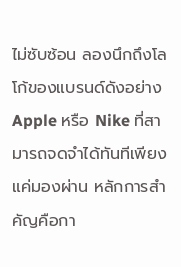ไม่ซับซ้อน ลองนึกถึงโลโก้ของแบรนด์ดังอย่าง Apple หรือ Nike ที่สามารถจดจำได้ทันทีเพียงแค่มองผ่าน หลักการสำคัญคือกา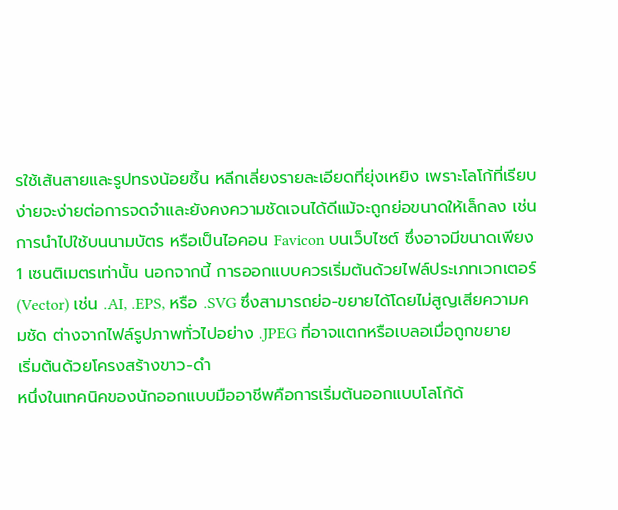รใช้เส้นสายและรูปทรงน้อยชิ้น หลีกเลี่ยงรายละเอียดที่ยุ่งเหยิง เพราะโลโก้ที่เรียบง่ายจะง่ายต่อการจดจำและยังคงความชัดเจนได้ดีแม้จะถูกย่อขนาดให้เล็กลง เช่น การนำไปใช้บนนามบัตร หรือเป็นไอคอน Favicon บนเว็บไซต์ ซึ่งอาจมีขนาดเพียง 1 เซนติเมตรเท่านั้น นอกจากนี้ การออกแบบควรเริ่มต้นด้วยไฟล์ประเภทเวกเตอร์ (Vector) เช่น .AI, .EPS, หรือ .SVG ซึ่งสามารถย่อ-ขยายได้โดยไม่สูญเสียความคมชัด ต่างจากไฟล์รูปภาพทั่วไปอย่าง .JPEG ที่อาจแตกหรือเบลอเมื่อถูกขยาย
เริ่มต้นด้วยโครงสร้างขาว-ดำ
หนึ่งในเทคนิคของนักออกแบบมืออาชีพคือการเริ่มต้นออกแบบโลโก้ด้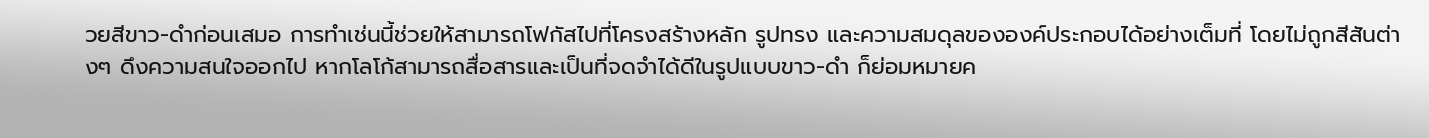วยสีขาว-ดำก่อนเสมอ การทำเช่นนี้ช่วยให้สามารถโฟกัสไปที่โครงสร้างหลัก รูปทรง และความสมดุลขององค์ประกอบได้อย่างเต็มที่ โดยไม่ถูกสีสันต่างๆ ดึงความสนใจออกไป หากโลโก้สามารถสื่อสารและเป็นที่จดจำได้ดีในรูปแบบขาว-ดำ ก็ย่อมหมายค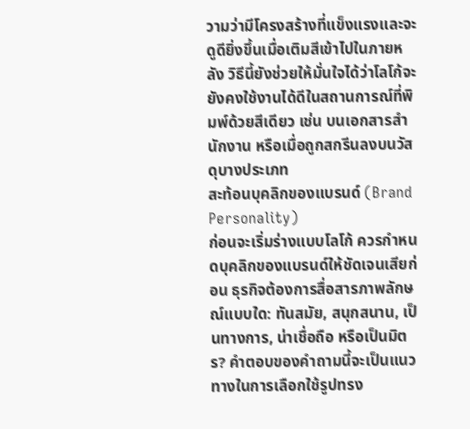วามว่ามีโครงสร้างที่แข็งแรงและจะดูดียิ่งขึ้นเมื่อเติมสีเข้าไปในภายหลัง วิธีนี้ยังช่วยให้มั่นใจได้ว่าโลโก้จะยังคงใช้งานได้ดีในสถานการณ์ที่พิมพ์ด้วยสีเดียว เช่น บนเอกสารสำนักงาน หรือเมื่อถูกสกรีนลงบนวัสดุบางประเภท
สะท้อนบุคลิกของแบรนด์ (Brand Personality)
ก่อนจะเริ่มร่างแบบโลโก้ ควรกำหนดบุคลิกของแบรนด์ให้ชัดเจนเสียก่อน ธุรกิจต้องการสื่อสารภาพลักษณ์แบบใด: ทันสมัย, สนุกสนาน, เป็นทางการ, น่าเชื่อถือ หรือเป็นมิตร? คำตอบของคำถามนี้จะเป็นแนวทางในการเลือกใช้รูปทรง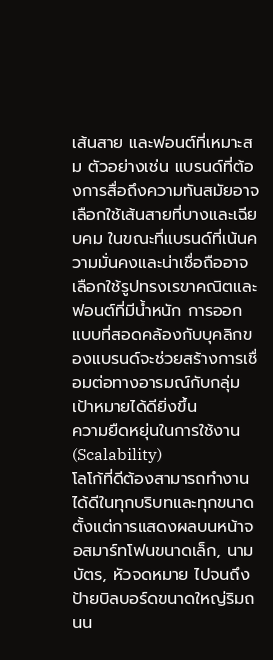เส้นสาย และฟอนต์ที่เหมาะสม ตัวอย่างเช่น แบรนด์ที่ต้องการสื่อถึงความทันสมัยอาจเลือกใช้เส้นสายที่บางและเฉียบคม ในขณะที่แบรนด์ที่เน้นความมั่นคงและน่าเชื่อถืออาจเลือกใช้รูปทรงเรขาคณิตและฟอนต์ที่มีน้ำหนัก การออกแบบที่สอดคล้องกับบุคลิกของแบรนด์จะช่วยสร้างการเชื่อมต่อทางอารมณ์กับกลุ่มเป้าหมายได้ดียิ่งขึ้น
ความยืดหยุ่นในการใช้งาน (Scalability)
โลโก้ที่ดีต้องสามารถทำงานได้ดีในทุกบริบทและทุกขนาด ตั้งแต่การแสดงผลบนหน้าจอสมาร์ทโฟนขนาดเล็ก, นามบัตร, หัวจดหมาย ไปจนถึงป้ายบิลบอร์ดขนาดใหญ่ริมถนน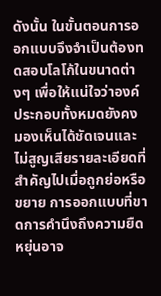ดังนั้น ในขั้นตอนการออกแบบจึงจำเป็นต้องทดสอบโลโก้ในขนาดต่างๆ เพื่อให้แน่ใจว่าองค์ประกอบทั้งหมดยังคงมองเห็นได้ชัดเจนและไม่สูญเสียรายละเอียดที่สำคัญไปเมื่อถูกย่อหรือขยาย การออกแบบที่ขาดการคำนึงถึงความยืดหยุ่นอาจ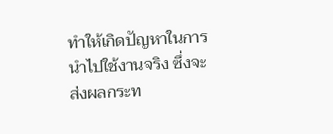ทำให้เกิดปัญหาในการนำไปใช้งานจริง ซึ่งจะส่งผลกระท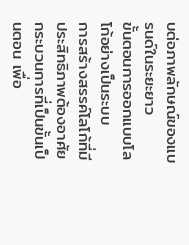บต่อภาพลักษณ์ของแบรนด์ในระยะยาว
ขั้นตอนการออกแบบโลโก้อย่างเป็นระบบ
การสร้างสรรค์โลโก้ที่มีประสิทธิภาพต้องอาศัยกระบวนการที่เป็นขั้นเป็นตอน เพื่อ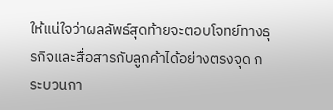ให้แน่ใจว่าผลลัพธ์สุดท้ายจะตอบโจทย์ทางธุรกิจและสื่อสารกับลูกค้าได้อย่างตรงจุด กระบวนกา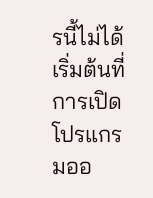รนี้ไม่ได้เริ่มต้นที่การเปิดโปรแกรมออ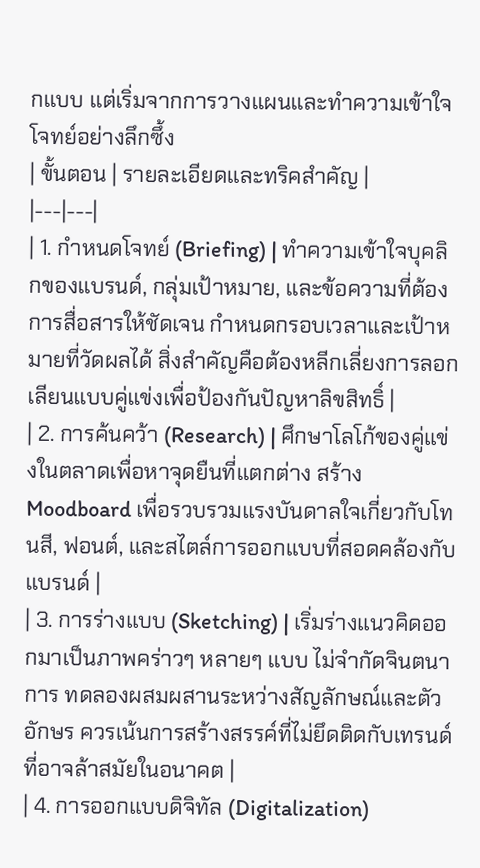กแบบ แต่เริ่มจากการวางแผนและทำความเข้าใจโจทย์อย่างลึกซึ้ง
| ขั้นตอน | รายละเอียดและทริคสำคัญ |
|---|---|
| 1. กำหนดโจทย์ (Briefing) | ทำความเข้าใจบุคลิกของแบรนด์, กลุ่มเป้าหมาย, และข้อความที่ต้องการสื่อสารให้ชัดเจน กำหนดกรอบเวลาและเป้าหมายที่วัดผลได้ สิ่งสำคัญคือต้องหลีกเลี่ยงการลอกเลียนแบบคู่แข่งเพื่อป้องกันปัญหาลิขสิทธิ์ |
| 2. การค้นคว้า (Research) | ศึกษาโลโก้ของคู่แข่งในตลาดเพื่อหาจุดยืนที่แตกต่าง สร้าง Moodboard เพื่อรวบรวมแรงบันดาลใจเกี่ยวกับโทนสี, ฟอนต์, และสไตล์การออกแบบที่สอดคล้องกับแบรนด์ |
| 3. การร่างแบบ (Sketching) | เริ่มร่างแนวคิดออกมาเป็นภาพคร่าวๆ หลายๆ แบบ ไม่จำกัดจินตนาการ ทดลองผสมผสานระหว่างสัญลักษณ์และตัวอักษร ควรเน้นการสร้างสรรค์ที่ไม่ยึดติดกับเทรนด์ที่อาจล้าสมัยในอนาคต |
| 4. การออกแบบดิจิทัล (Digitalization)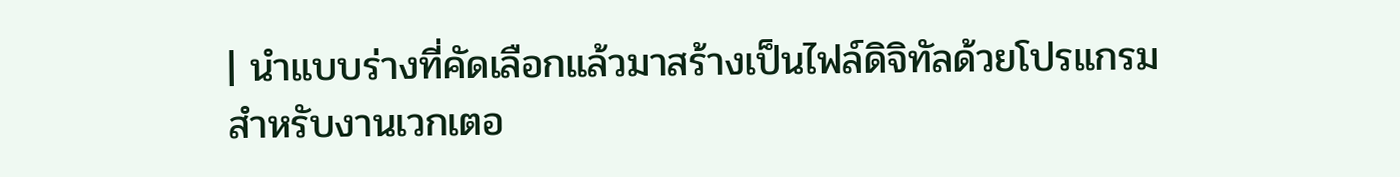| นำแบบร่างที่คัดเลือกแล้วมาสร้างเป็นไฟล์ดิจิทัลด้วยโปรแกรมสำหรับงานเวกเตอ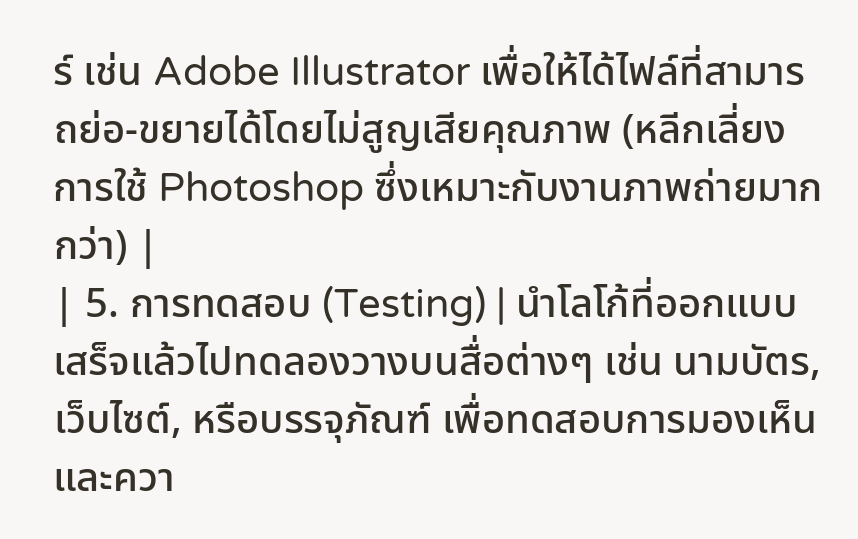ร์ เช่น Adobe Illustrator เพื่อให้ได้ไฟล์ที่สามารถย่อ-ขยายได้โดยไม่สูญเสียคุณภาพ (หลีกเลี่ยงการใช้ Photoshop ซึ่งเหมาะกับงานภาพถ่ายมากกว่า) |
| 5. การทดสอบ (Testing) | นำโลโก้ที่ออกแบบเสร็จแล้วไปทดลองวางบนสื่อต่างๆ เช่น นามบัตร, เว็บไซต์, หรือบรรจุภัณฑ์ เพื่อทดสอบการมองเห็นและควา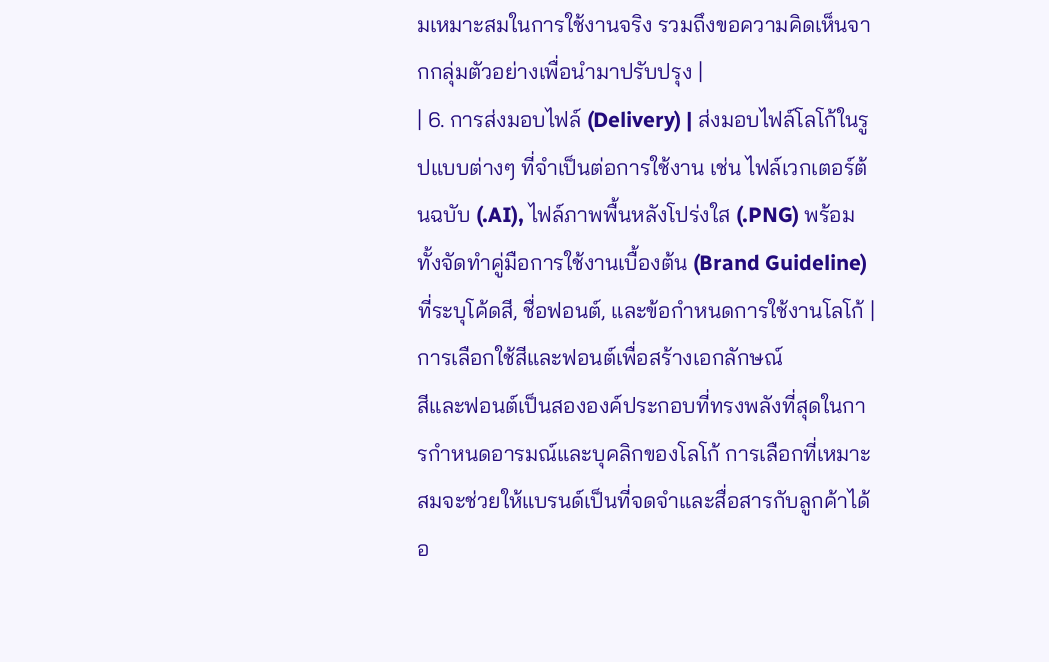มเหมาะสมในการใช้งานจริง รวมถึงขอความคิดเห็นจากกลุ่มตัวอย่างเพื่อนำมาปรับปรุง |
| 6. การส่งมอบไฟล์ (Delivery) | ส่งมอบไฟล์โลโก้ในรูปแบบต่างๆ ที่จำเป็นต่อการใช้งาน เช่น ไฟล์เวกเตอร์ต้นฉบับ (.AI), ไฟล์ภาพพื้นหลังโปร่งใส (.PNG) พร้อมทั้งจัดทำคู่มือการใช้งานเบื้องต้น (Brand Guideline) ที่ระบุโค้ดสี, ชื่อฟอนต์, และข้อกำหนดการใช้งานโลโก้ |
การเลือกใช้สีและฟอนต์เพื่อสร้างเอกลักษณ์
สีและฟอนต์เป็นสององค์ประกอบที่ทรงพลังที่สุดในการกำหนดอารมณ์และบุคลิกของโลโก้ การเลือกที่เหมาะสมจะช่วยให้แบรนด์เป็นที่จดจำและสื่อสารกับลูกค้าได้อ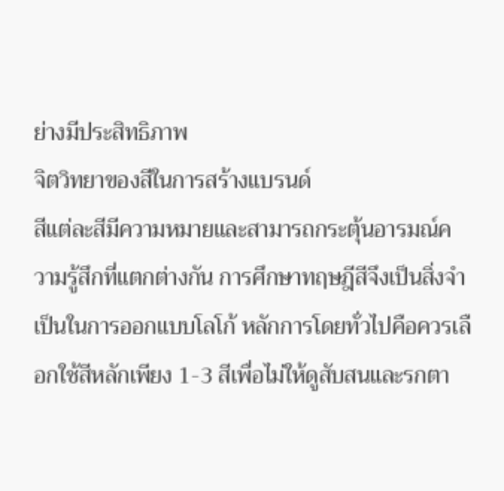ย่างมีประสิทธิภาพ
จิตวิทยาของสีในการสร้างแบรนด์
สีแต่ละสีมีความหมายและสามารถกระตุ้นอารมณ์ความรู้สึกที่แตกต่างกัน การศึกษาทฤษฎีสีจึงเป็นสิ่งจำเป็นในการออกแบบโลโก้ หลักการโดยทั่วไปคือควรเลือกใช้สีหลักเพียง 1-3 สีเพื่อไม่ให้ดูสับสนและรกตา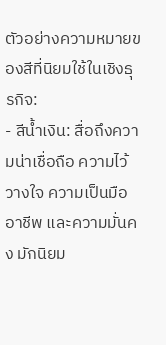ตัวอย่างความหมายของสีที่นิยมใช้ในเชิงธุรกิจ:
- สีน้ำเงิน: สื่อถึงความน่าเชื่อถือ ความไว้วางใจ ความเป็นมืออาชีพ และความมั่นคง มักนิยม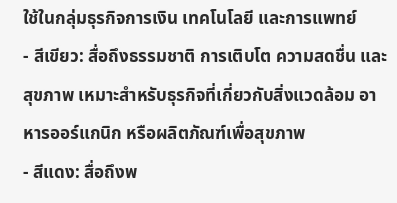ใช้ในกลุ่มธุรกิจการเงิน เทคโนโลยี และการแพทย์
- สีเขียว: สื่อถึงธรรมชาติ การเติบโต ความสดชื่น และสุขภาพ เหมาะสำหรับธุรกิจที่เกี่ยวกับสิ่งแวดล้อม อาหารออร์แกนิก หรือผลิตภัณฑ์เพื่อสุขภาพ
- สีแดง: สื่อถึงพ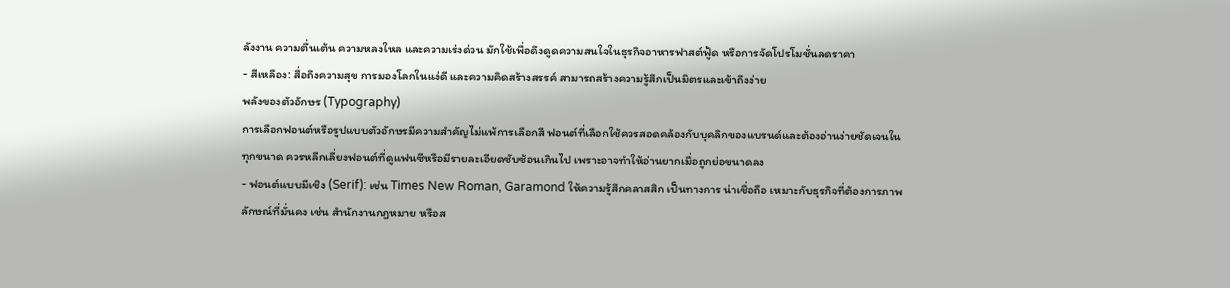ลังงาน ความตื่นเต้น ความหลงใหล และความเร่งด่วน มักใช้เพื่อดึงดูดความสนใจในธุรกิจอาหารฟาสต์ฟู้ด หรือการจัดโปรโมชั่นลดราคา
- สีเหลือง: สื่อถึงความสุข การมองโลกในแง่ดี และความคิดสร้างสรรค์ สามารถสร้างความรู้สึกเป็นมิตรและเข้าถึงง่าย
พลังของตัวอักษร (Typography)
การเลือกฟอนต์หรือรูปแบบตัวอักษรมีความสำคัญไม่แพ้การเลือกสี ฟอนต์ที่เลือกใช้ควรสอดคล้องกับบุคลิกของแบรนด์และต้องอ่านง่ายชัดเจนในทุกขนาด ควรหลีกเลี่ยงฟอนต์ที่ดูแฟนซีหรือมีรายละเอียดซับซ้อนเกินไป เพราะอาจทำให้อ่านยากเมื่อถูกย่อขนาดลง
- ฟอนต์แบบมีเชิง (Serif): เช่น Times New Roman, Garamond ให้ความรู้สึกคลาสสิก เป็นทางการ น่าเชื่อถือ เหมาะกับธุรกิจที่ต้องการภาพลักษณ์ที่มั่นคง เช่น สำนักงานกฎหมาย หรือส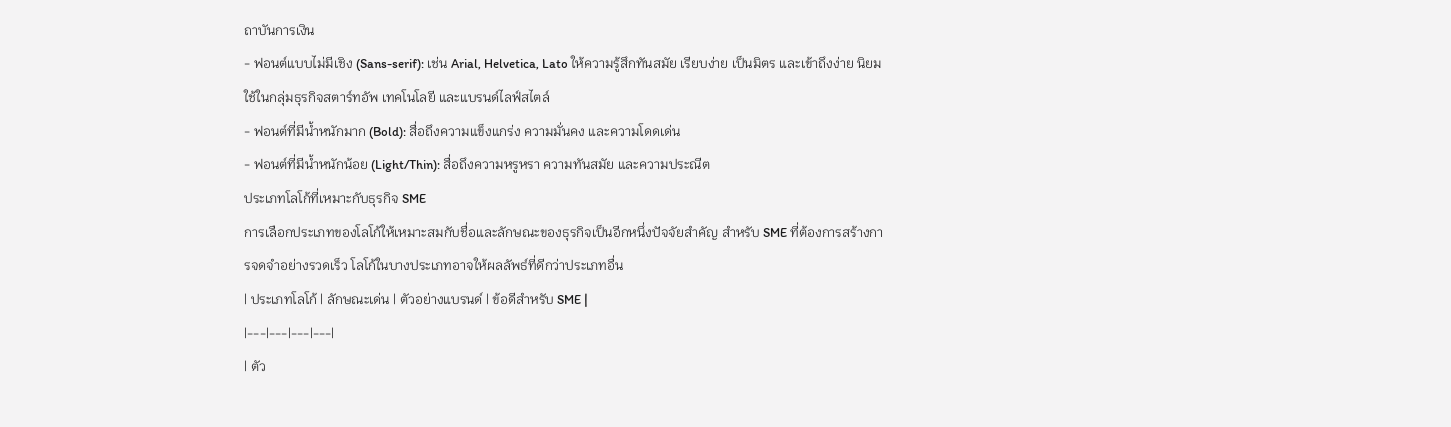ถาบันการเงิน
- ฟอนต์แบบไม่มีเชิง (Sans-serif): เช่น Arial, Helvetica, Lato ให้ความรู้สึกทันสมัย เรียบง่าย เป็นมิตร และเข้าถึงง่าย นิยมใช้ในกลุ่มธุรกิจสตาร์ทอัพ เทคโนโลยี และแบรนด์ไลฟ์สไตล์
- ฟอนต์ที่มีน้ำหนักมาก (Bold): สื่อถึงความแข็งแกร่ง ความมั่นคง และความโดดเด่น
- ฟอนต์ที่มีน้ำหนักน้อย (Light/Thin): สื่อถึงความหรูหรา ความทันสมัย และความประณีต
ประเภทโลโก้ที่เหมาะกับธุรกิจ SME
การเลือกประเภทของโลโก้ให้เหมาะสมกับชื่อและลักษณะของธุรกิจเป็นอีกหนึ่งปัจจัยสำคัญ สำหรับ SME ที่ต้องการสร้างการจดจำอย่างรวดเร็ว โลโก้ในบางประเภทอาจให้ผลลัพธ์ที่ดีกว่าประเภทอื่น
| ประเภทโลโก้ | ลักษณะเด่น | ตัวอย่างแบรนด์ | ข้อดีสำหรับ SME |
|---|---|---|---|
| ตัว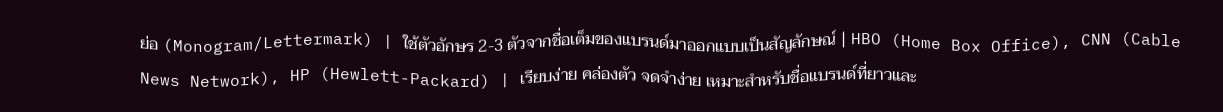ย่อ (Monogram/Lettermark) | ใช้ตัวอักษร 2-3 ตัวจากชื่อเต็มของแบรนด์มาออกแบบเป็นสัญลักษณ์ | HBO (Home Box Office), CNN (Cable News Network), HP (Hewlett-Packard) | เรียบง่าย คล่องตัว จดจำง่าย เหมาะสำหรับชื่อแบรนด์ที่ยาวและ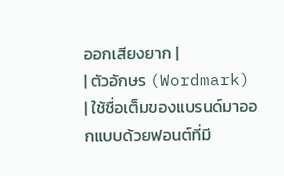ออกเสียงยาก |
| ตัวอักษร (Wordmark) | ใช้ชื่อเต็มของแบรนด์มาออกแบบด้วยฟอนต์ที่มี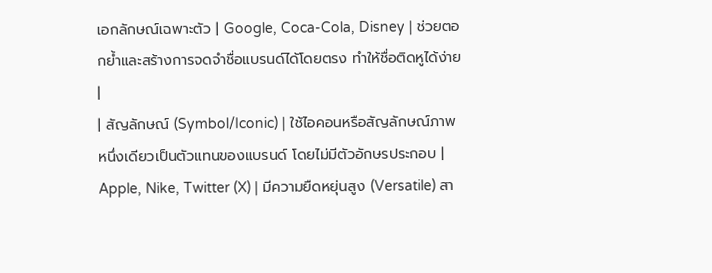เอกลักษณ์เฉพาะตัว | Google, Coca-Cola, Disney | ช่วยตอกย้ำและสร้างการจดจำชื่อแบรนด์ได้โดยตรง ทำให้ชื่อติดหูได้ง่าย |
| สัญลักษณ์ (Symbol/Iconic) | ใช้ไอคอนหรือสัญลักษณ์ภาพหนึ่งเดียวเป็นตัวแทนของแบรนด์ โดยไม่มีตัวอักษรประกอบ | Apple, Nike, Twitter (X) | มีความยืดหยุ่นสูง (Versatile) สา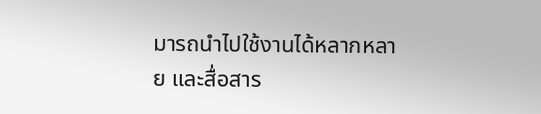มารถนำไปใช้งานได้หลากหลาย และสื่อสาร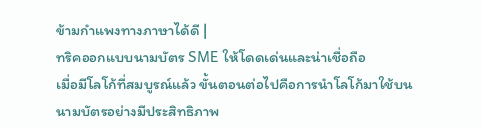ข้ามกำแพงทางภาษาได้ดี |
ทริคออกแบบนามบัตร SME ให้โดดเด่นและน่าเชื่อถือ
เมื่อมีโลโก้ที่สมบูรณ์แล้ว ขั้นตอนต่อไปคือการนำโลโก้มาใช้บนนามบัตรอย่างมีประสิทธิภาพ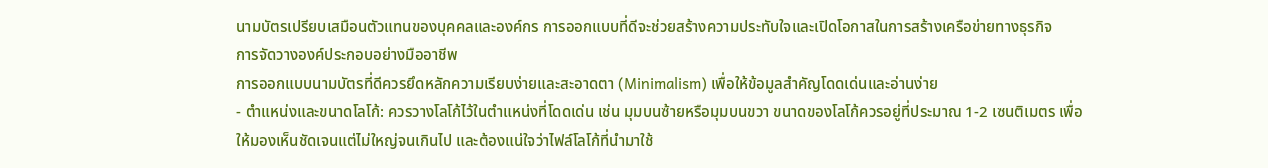นามบัตรเปรียบเสมือนตัวแทนของบุคคลและองค์กร การออกแบบที่ดีจะช่วยสร้างความประทับใจและเปิดโอกาสในการสร้างเครือข่ายทางธุรกิจ
การจัดวางองค์ประกอบอย่างมืออาชีพ
การออกแบบนามบัตรที่ดีควรยึดหลักความเรียบง่ายและสะอาดตา (Minimalism) เพื่อให้ข้อมูลสำคัญโดดเด่นและอ่านง่าย
- ตำแหน่งและขนาดโลโก้: ควรวางโลโก้ไว้ในตำแหน่งที่โดดเด่น เช่น มุมบนซ้ายหรือมุมบนขวา ขนาดของโลโก้ควรอยู่ที่ประมาณ 1-2 เซนติเมตร เพื่อให้มองเห็นชัดเจนแต่ไม่ใหญ่จนเกินไป และต้องแน่ใจว่าไฟล์โลโก้ที่นำมาใช้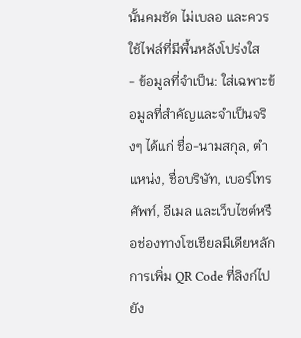นั้นคมชัด ไม่เบลอ และควรใช้ไฟล์ที่มีพื้นหลังโปร่งใส
- ข้อมูลที่จำเป็น: ใส่เฉพาะข้อมูลที่สำคัญและจำเป็นจริงๆ ได้แก่ ชื่อ-นามสกุล, ตำแหน่ง, ชื่อบริษัท, เบอร์โทรศัพท์, อีเมล และเว็บไซต์หรือช่องทางโซเชียลมีเดียหลัก การเพิ่ม QR Code ที่ลิงก์ไปยัง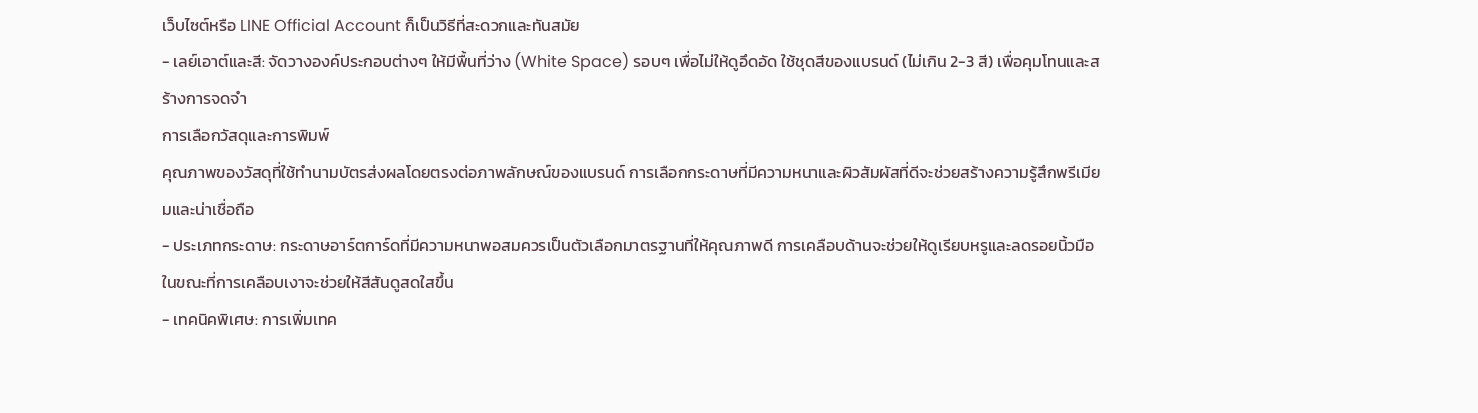เว็บไซต์หรือ LINE Official Account ก็เป็นวิธีที่สะดวกและทันสมัย
- เลย์เอาต์และสี: จัดวางองค์ประกอบต่างๆ ให้มีพื้นที่ว่าง (White Space) รอบๆ เพื่อไม่ให้ดูอึดอัด ใช้ชุดสีของแบรนด์ (ไม่เกิน 2-3 สี) เพื่อคุมโทนและสร้างการจดจำ
การเลือกวัสดุและการพิมพ์
คุณภาพของวัสดุที่ใช้ทำนามบัตรส่งผลโดยตรงต่อภาพลักษณ์ของแบรนด์ การเลือกกระดาษที่มีความหนาและผิวสัมผัสที่ดีจะช่วยสร้างความรู้สึกพรีเมียมและน่าเชื่อถือ
- ประเภทกระดาษ: กระดาษอาร์ตการ์ดที่มีความหนาพอสมควรเป็นตัวเลือกมาตรฐานที่ให้คุณภาพดี การเคลือบด้านจะช่วยให้ดูเรียบหรูและลดรอยนิ้วมือ ในขณะที่การเคลือบเงาจะช่วยให้สีสันดูสดใสขึ้น
- เทคนิคพิเศษ: การเพิ่มเทค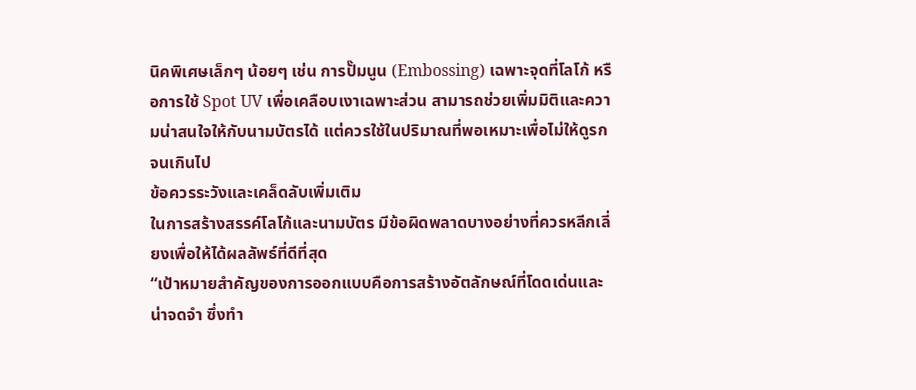นิคพิเศษเล็กๆ น้อยๆ เช่น การปั๊มนูน (Embossing) เฉพาะจุดที่โลโก้ หรือการใช้ Spot UV เพื่อเคลือบเงาเฉพาะส่วน สามารถช่วยเพิ่มมิติและความน่าสนใจให้กับนามบัตรได้ แต่ควรใช้ในปริมาณที่พอเหมาะเพื่อไม่ให้ดูรกจนเกินไป
ข้อควรระวังและเคล็ดลับเพิ่มเติม
ในการสร้างสรรค์โลโก้และนามบัตร มีข้อผิดพลาดบางอย่างที่ควรหลีกเลี่ยงเพื่อให้ได้ผลลัพธ์ที่ดีที่สุด
“เป้าหมายสำคัญของการออกแบบคือการสร้างอัตลักษณ์ที่โดดเด่นและน่าจดจำ ซึ่งทำ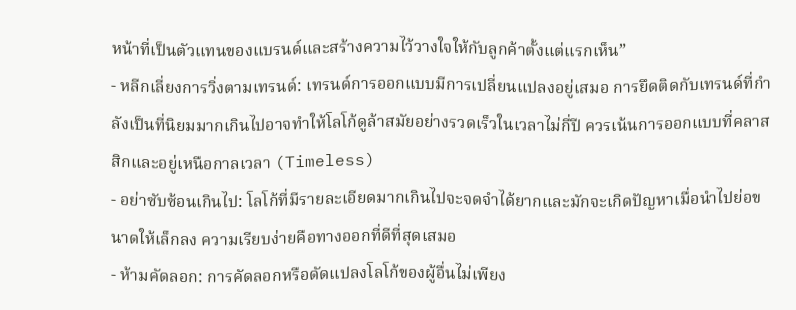หน้าที่เป็นตัวแทนของแบรนด์และสร้างความไว้วางใจให้กับลูกค้าตั้งแต่แรกเห็น”
- หลีกเลี่ยงการวิ่งตามเทรนด์: เทรนด์การออกแบบมีการเปลี่ยนแปลงอยู่เสมอ การยึดติดกับเทรนด์ที่กำลังเป็นที่นิยมมากเกินไปอาจทำให้โลโก้ดูล้าสมัยอย่างรวดเร็วในเวลาไม่กี่ปี ควรเน้นการออกแบบที่คลาสสิกและอยู่เหนือกาลเวลา (Timeless)
- อย่าซับซ้อนเกินไป: โลโก้ที่มีรายละเอียดมากเกินไปจะจดจำได้ยากและมักจะเกิดปัญหาเมื่อนำไปย่อขนาดให้เล็กลง ความเรียบง่ายคือทางออกที่ดีที่สุดเสมอ
- ห้ามคัดลอก: การคัดลอกหรือดัดแปลงโลโก้ของผู้อื่นไม่เพียง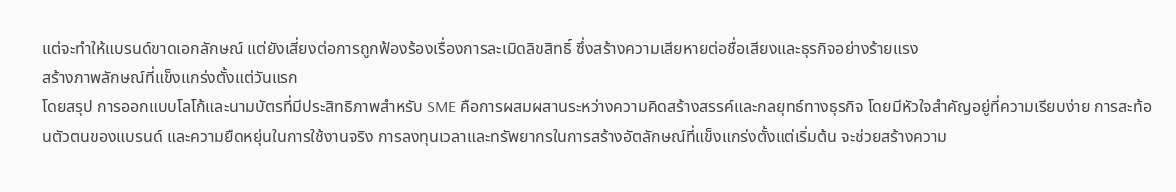แต่จะทำให้แบรนด์ขาดเอกลักษณ์ แต่ยังเสี่ยงต่อการถูกฟ้องร้องเรื่องการละเมิดลิขสิทธิ์ ซึ่งสร้างความเสียหายต่อชื่อเสียงและธุรกิจอย่างร้ายแรง
สร้างภาพลักษณ์ที่แข็งแกร่งตั้งแต่วันแรก
โดยสรุป การออกแบบโลโก้และนามบัตรที่มีประสิทธิภาพสำหรับ SME คือการผสมผสานระหว่างความคิดสร้างสรรค์และกลยุทธ์ทางธุรกิจ โดยมีหัวใจสำคัญอยู่ที่ความเรียบง่าย การสะท้อนตัวตนของแบรนด์ และความยืดหยุ่นในการใช้งานจริง การลงทุนเวลาและทรัพยากรในการสร้างอัตลักษณ์ที่แข็งแกร่งตั้งแต่เริ่มต้น จะช่วยสร้างความ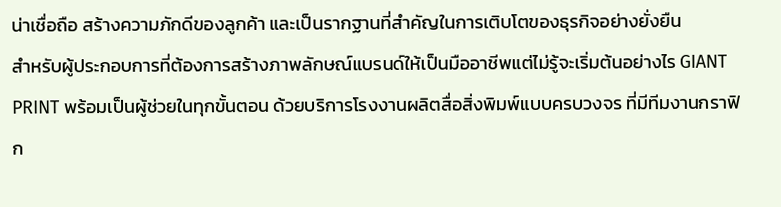น่าเชื่อถือ สร้างความภักดีของลูกค้า และเป็นรากฐานที่สำคัญในการเติบโตของธุรกิจอย่างยั่งยืน
สำหรับผู้ประกอบการที่ต้องการสร้างภาพลักษณ์แบรนด์ให้เป็นมืออาชีพแต่ไม่รู้จะเริ่มต้นอย่างไร GIANT PRINT พร้อมเป็นผู้ช่วยในทุกขั้นตอน ด้วยบริการโรงงานผลิตสื่อสิ่งพิมพ์แบบครบวงจร ที่มีทีมงานกราฟิก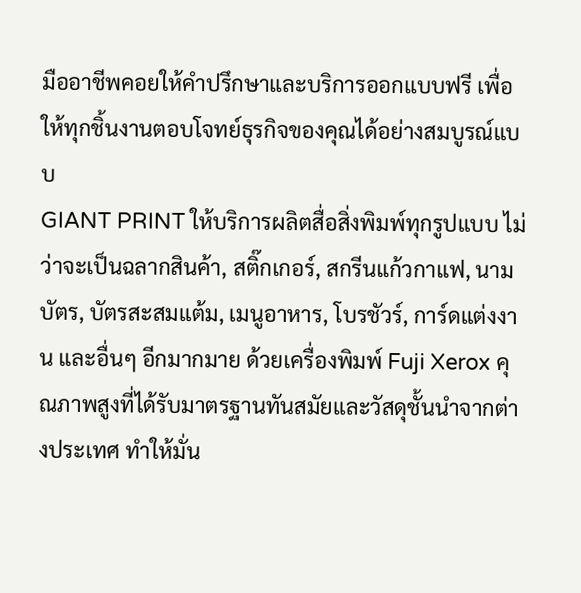มืออาชีพคอยให้คำปรึกษาและบริการออกแบบฟรี เพื่อให้ทุกชิ้นงานตอบโจทย์ธุรกิจของคุณได้อย่างสมบูรณ์แบบ
GIANT PRINT ให้บริการผลิตสื่อสิ่งพิมพ์ทุกรูปแบบ ไม่ว่าจะเป็นฉลากสินค้า, สติ๊กเกอร์, สกรีนแก้วกาแฟ, นามบัตร, บัตรสะสมแต้ม, เมนูอาหาร, โบรชัวร์, การ์ดแต่งงาน และอื่นๆ อีกมากมาย ด้วยเครื่องพิมพ์ Fuji Xerox คุณภาพสูงที่ได้รับมาตรฐานทันสมัยและวัสดุชั้นนำจากต่างประเทศ ทำให้มั่น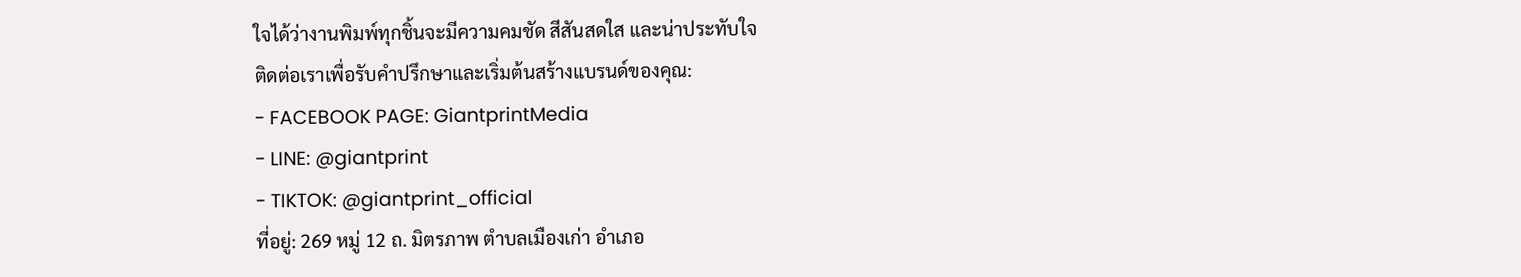ใจได้ว่างานพิมพ์ทุกชิ้นจะมีความคมชัด สีสันสดใส และน่าประทับใจ
ติดต่อเราเพื่อรับคำปรึกษาและเริ่มต้นสร้างแบรนด์ของคุณ:
- FACEBOOK PAGE: GiantprintMedia
- LINE: @giantprint
- TIKTOK: @giantprint_official
ที่อยู่: 269 หมู่ 12 ถ. มิตรภาพ ตำบลเมืองเก่า อำเภอ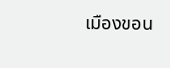เมืองขอน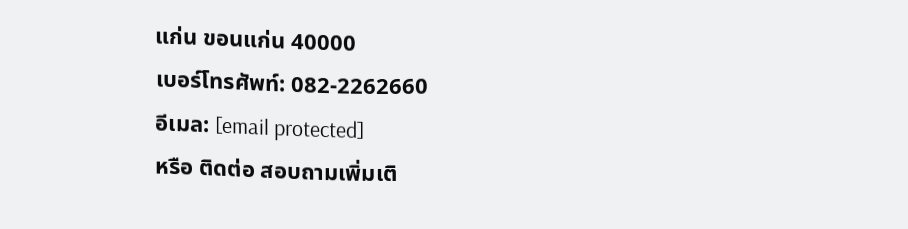แก่น ขอนแก่น 40000
เบอร์โทรศัพท์: 082-2262660
อีเมล: [email protected]
หรือ ติดต่อ สอบถามเพิ่มเติ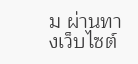ม ผ่านทางเว็บไซต์